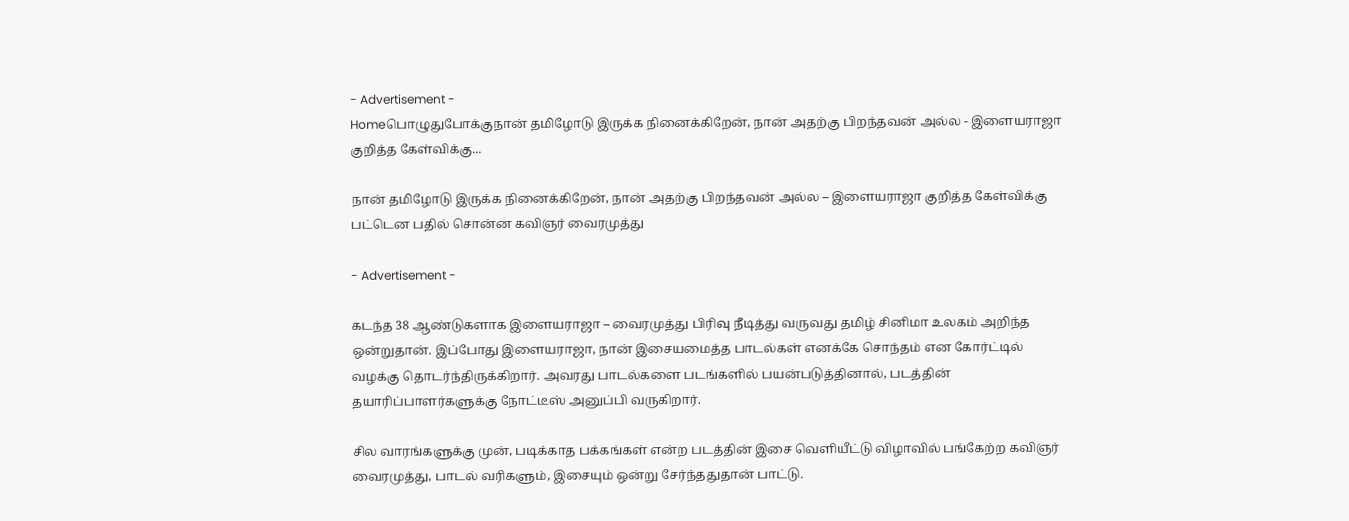- Advertisement -
Homeபொழுதுபோக்குநான் தமிழோடு இருக்க நினைக்கிறேன், நான் அதற்கு பிறந்தவன் அல்ல - இளையராஜா குறித்த கேள்விக்கு...

நான் தமிழோடு இருக்க நினைக்கிறேன், நான் அதற்கு பிறந்தவன் அல்ல – இளையராஜா குறித்த கேள்விக்கு பட்டென பதில் சொன்ன கவிஞர் வைரமுத்து

- Advertisement -

கடந்த 38 ஆண்டுகளாக இளையராஜா – வைரமுத்து பிரிவு நீடித்து வருவது தமிழ் சினிமா உலகம் அறிந்த ஒன்றுதான். இப்போது இளையராஜா, நான் இசையமைத்த பாடல்கள் எனக்கே சொந்தம் என கோர்ட்டில் வழக்கு தொடர்ந்திருக்கிறார். அவரது பாடல்களை படங்களில் பயன்படுத்தினால், படத்தின் தயாரிப்பாளர்களுக்கு நோட்டீஸ் அனுப்பி வருகிறார்.

சில வாரங்களுக்கு முன், படிக்காத பக்கங்கள் என்ற படத்தின் இசை வெளியீட்டு விழாவில் பங்கேற்ற கவிஞர் வைரமுத்து, பாடல் வரிகளும், இசையும் ஒன்று சேர்ந்ததுதான் பாட்டு.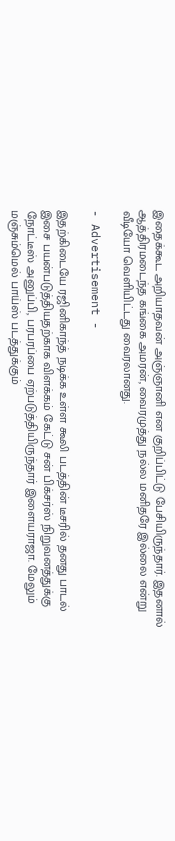இதைக்கூட அறியாதவன் அஞ்ஞானி என குறிப்பிட்டு பேசியிருந்தார். இதனால் ஆத்திரமடைந்த கங்கை அமரன், வைரமுத்து நல்ல மனிதரே இல்லை என்று வீடியோ வெளியிட்டது வைரலானது.

- Advertisement -

இதற்கிடையே ரஜினிகாந்த் நடிக்க உள்ள கூலி படத்தின் டீசரில் தனது பாடல் இசை பயன்படுத்தியதற்காக விளக்கம் கேட்டு சன் பிக்சர்ஸ் நிறுவனத்துக்கு நோட்டீஸ் அனுப்பி, பரபரப்பை ஏற்படுத்தியிருந்தார் இளையராஜா. மேலும் மஞ்சும்மெல் பாய்ஸ் படத்துக்கும்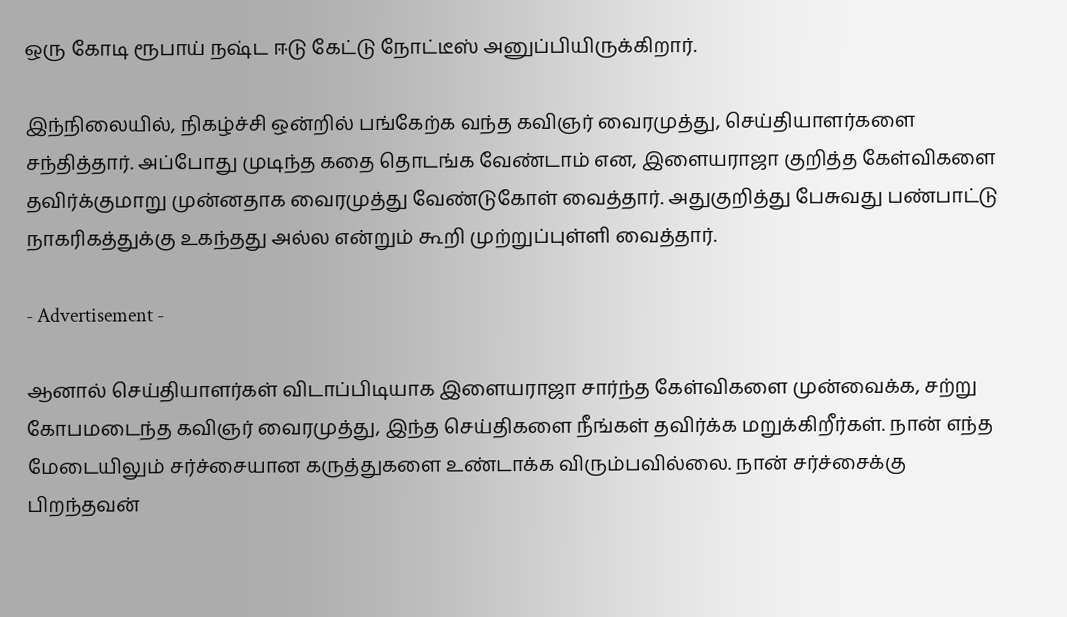ஒரு கோடி ரூபாய் நஷ்ட ஈடு கேட்டு நோட்டீஸ் அனுப்பியிருக்கிறார்.

இந்நிலையில், நிகழ்ச்சி ஒன்றில் பங்கேற்க வந்த கவிஞர் வைரமுத்து, செய்தியாளர்களை சந்தித்தார். அப்போது முடிந்த கதை தொடங்க வேண்டாம் என, இளையராஜா குறித்த கேள்விகளை தவிர்க்குமாறு முன்னதாக வைரமுத்து வேண்டுகோள் வைத்தார். அதுகுறித்து பேசுவது பண்பாட்டு நாகரிகத்துக்கு உகந்தது அல்ல என்றும் கூறி முற்றுப்புள்ளி வைத்தார்.

- Advertisement -

ஆனால் செய்தியாளர்கள் விடாப்பிடியாக இளையராஜா சார்ந்த கேள்விகளை முன்வைக்க, சற்று கோபமடைந்த கவிஞர் வைரமுத்து, இந்த செய்திகளை நீங்கள் தவிர்க்க மறுக்கிறீர்கள். நான் எந்த மேடையிலும் சர்ச்சையான கருத்துகளை உண்டாக்க விரும்பவில்லை. நான் சர்ச்சைக்கு பிறந்தவன்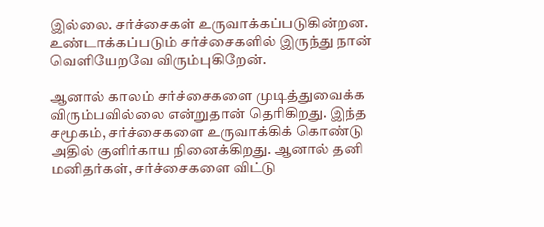இல்லை. சர்ச்சைகள் உருவாக்கப்படுகின்றன. உண்டாக்கப்படும் சர்ச்சைகளில் இருந்து நான் வெளியேறவே விரும்புகிறேன்.

ஆனால் காலம் சர்ச்சைகளை முடித்துவைக்க விரும்பவில்லை என்றுதான் தெரிகிறது. இந்த சமூகம், சர்ச்சைகளை உருவாக்கிக் கொண்டு அதில் குளிர்காய நினைக்கிறது. ஆனால் தனி மனிதர்கள், சர்ச்சைகளை விட்டு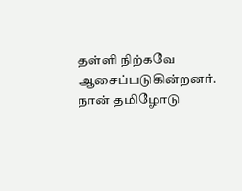தள்ளி நிற்கவே ஆசைப்படுகின்றனர். நான் தமிழோடு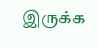இருக்க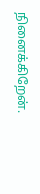நினைக்கிறேன்.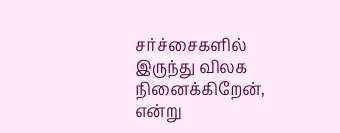சர்ச்சைகளில் இருந்து விலக நினைக்கிறேன், என்று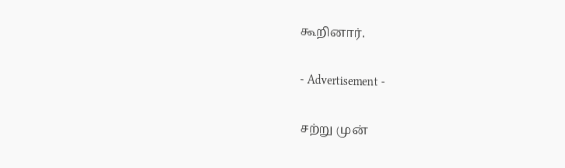கூறினார்.

- Advertisement -

சற்று முன்